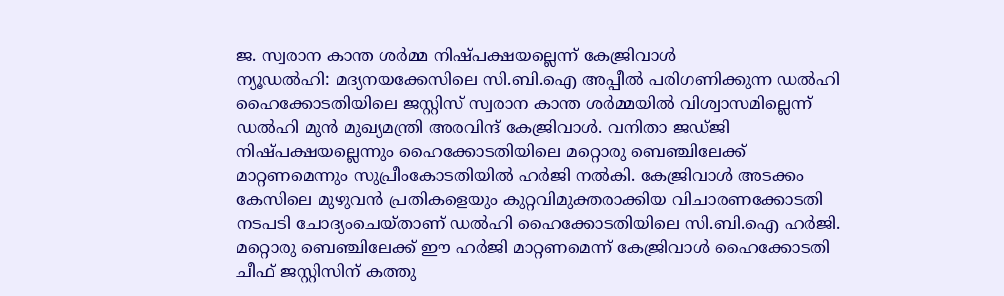ജ. സ്വരാന കാന്ത ശർമ്മ നിഷ്പക്ഷയല്ലെന്ന് കേജ്രിവാൾ
ന്യൂഡൽഹി: മദ്യനയക്കേസിലെ സി.ബി.ഐ അപ്പീൽ പരിഗണിക്കുന്ന ഡൽഹി ഹൈക്കോടതിയിലെ ജസ്റ്റിസ് സ്വരാന കാന്ത ശർമ്മയിൽ വിശ്വാസമില്ലെന്ന് ഡൽഹി മുൻ മുഖ്യമന്ത്രി അരവിന്ദ് കേജ്രിവാൾ. വനിതാ ജഡ്ജി നിഷ്പക്ഷയല്ലെന്നും ഹൈക്കോടതിയിലെ മറ്റൊരു ബെഞ്ചിലേക്ക് മാറ്റണമെന്നും സുപ്രീംകോടതിയിൽ ഹർജി നൽകി. കേജ്രിവാൾ അടക്കം കേസിലെ മുഴുവൻ പ്രതികളെയും കുറ്റവിമുക്തരാക്കിയ വിചാരണക്കോടതി നടപടി ചോദ്യംചെയ്താണ് ഡൽഹി ഹൈക്കോടതിയിലെ സി.ബി.ഐ ഹർജി. മറ്റൊരു ബെഞ്ചിലേക്ക് ഈ ഹർജി മാറ്റണമെന്ന് കേജ്രിവാൾ ഹൈക്കോടതി ചീഫ് ജസ്റ്റിസിന് കത്തു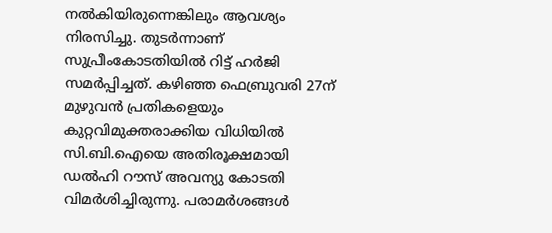നൽകിയിരുന്നെങ്കിലും ആവശ്യം നിരസിച്ചു. തുടർന്നാണ് സുപ്രീംകോടതിയിൽ റിട്ട് ഹർജി സമർപ്പിച്ചത്. കഴിഞ്ഞ ഫെബ്രുവരി 27ന് മുഴുവൻ പ്രതികളെയും കുറ്റവിമുക്തരാക്കിയ വിധിയിൽ സി.ബി.ഐയെ അതിരൂക്ഷമായി ഡൽഹി റൗസ് അവന്യു കോടതി വിമർശിച്ചിരുന്നു. പരാമർശങ്ങൾ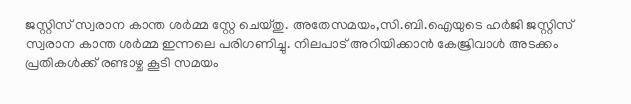ജസ്റ്റിസ് സ്വരാന കാന്ത ശർമ്മ സ്റ്റേ ചെയ്തു. അതേസമയം,സി.ബി.ഐയുടെ ഹർജി ജസ്റ്റിസ് സ്വരാന കാന്ത ശർമ്മ ഇന്നലെ പരിഗണിച്ചു. നിലപാട് അറിയിക്കാൻ കേജ്രിവാൾ അടക്കം പ്രതികൾക്ക് രണ്ടാഴ്ച കൂടി സമയം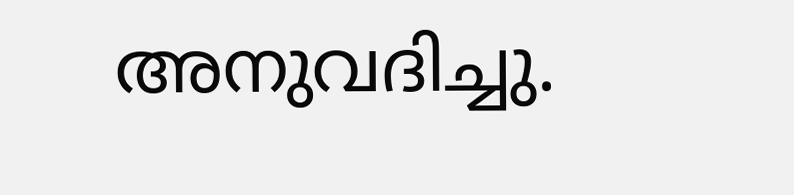അനുവദിച്ചു.